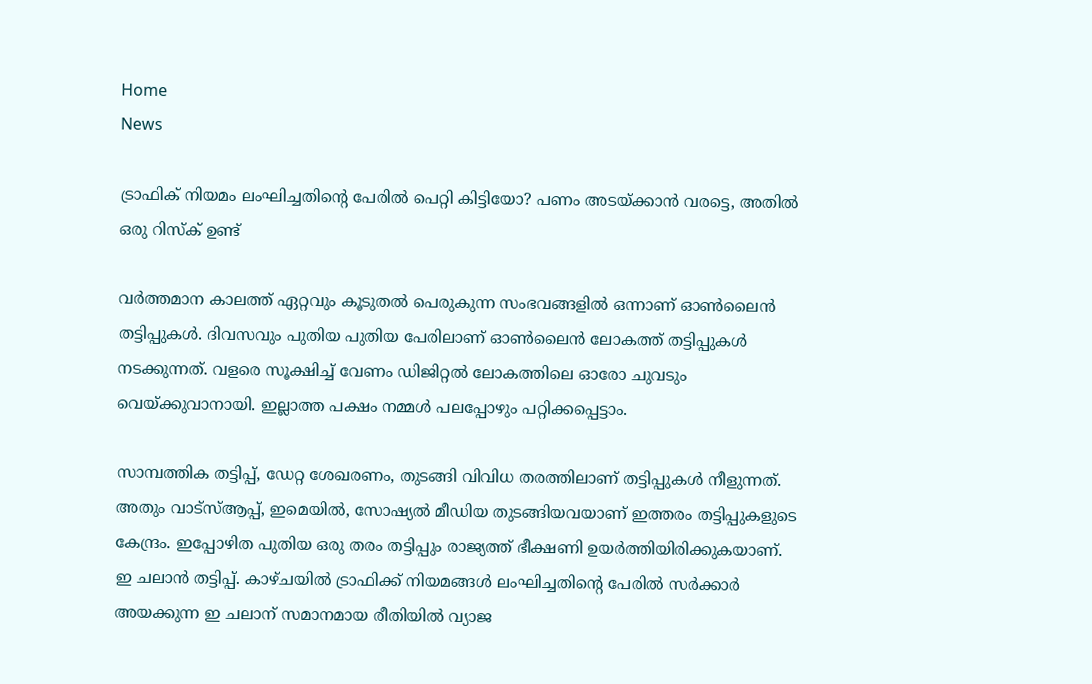Home
News

ട്രാഫിക് നിയമം ലംഘിച്ചതിന്റെ പേരിൽ പെറ്റി കിട്ടിയോ? പണം അടയ്ക്കാൻ വരട്ടെ, അതിൽ ഒരു റിസ്ക് ഉണ്ട്

വർത്തമാന കാലത്ത് ഏറ്റവും കൂടുതൽ പെരുകുന്ന സംഭവങ്ങളിൽ ഒന്നാണ് ഓൺലൈൻ തട്ടിപ്പുകൾ. ദിവസവും പുതിയ പുതിയ പേരിലാണ് ഓൺലൈൻ ലോകത്ത് തട്ടിപ്പുകൾ നടക്കുന്നത്. വളരെ സൂക്ഷിച്ച് വേണം ഡിജിറ്റൽ ലോകത്തിലെ ഓരോ ചുവടും വെയ്ക്കുവാനായി. ഇല്ലാത്ത പക്ഷം നമ്മൾ പലപ്പോഴും പറ്റിക്കപ്പെട്ടാം.

സാമ്പത്തിക തട്ടിപ്പ്, ഡേറ്റ ശേഖരണം, തുടങ്ങി വിവിധ തരത്തിലാണ് തട്ടിപ്പുകൾ നീളുന്നത്. അതും വാട്സ്ആപ്പ്, ഇമെയിൽ, സോഷ്യൽ മീഡിയ തുടങ്ങിയവയാണ് ഇത്തരം തട്ടിപ്പുകളുടെ കേന്ദ്രം. ഇപ്പോഴിത പുതിയ ഒരു തരം തട്ടിപ്പും രാജ്യത്ത് ഭീക്ഷണി ഉയർത്തിയിരിക്കുകയാണ്. ഇ ചലാൻ തട്ടിപ്പ്. കാഴ്ചയിൽ ട്രാഫിക്ക് നിയമങ്ങൾ ലംഘിച്ചതിന്റെ പേരിൽ സർക്കാർ അയക്കുന്ന ഇ ചലാന് സമാനമായ രീതിയിൽ വ്യാജ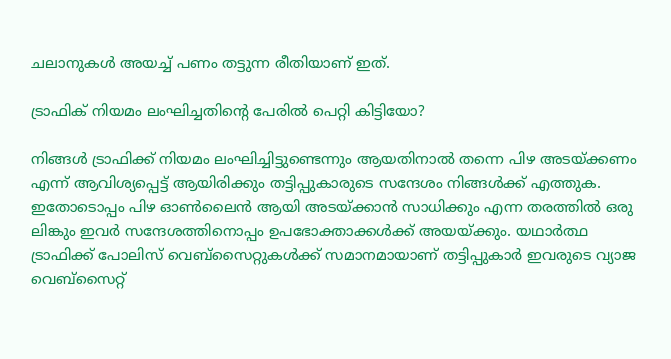ചലാനുകൾ അയച്ച് പണം തട്ടുന്ന രീതിയാണ് ഇത്.

ട്രാഫിക് നിയമം ലംഘിച്ചതിന്റെ പേരിൽ പെറ്റി കിട്ടിയോ?

നിങ്ങൾ ട്രാഫിക്ക് നിയമം ലംഘിച്ചിട്ടുണ്ടെന്നും ആയതിനാൽ തന്നെ പിഴ അടയ്ക്കണം എന്ന് ആവിശ്യപ്പെട്ട് ആയിരിക്കും തട്ടിപ്പുകാരുടെ സന്ദേശം നിങ്ങൾക്ക് എത്തുക. ഇതോടൊപ്പം പിഴ ഓൺലൈൻ ആയി അടയ്ക്കാൻ സാധിക്കും എന്ന തരത്തിൽ ഒരു ലിങ്കും ഇവർ സന്ദേശത്തിനൊപ്പം ഉപഭോക്താക്കൾക്ക് അയയ്ക്കും. യഥാർത്ഥ ട്രാഫിക്ക് പോലിസ് വെബ്സൈറ്റുകൾക്ക് സമാനമായാണ് തട്ടിപ്പുകാർ ഇവരുടെ വ്യാജ വെബ്സൈറ്റ്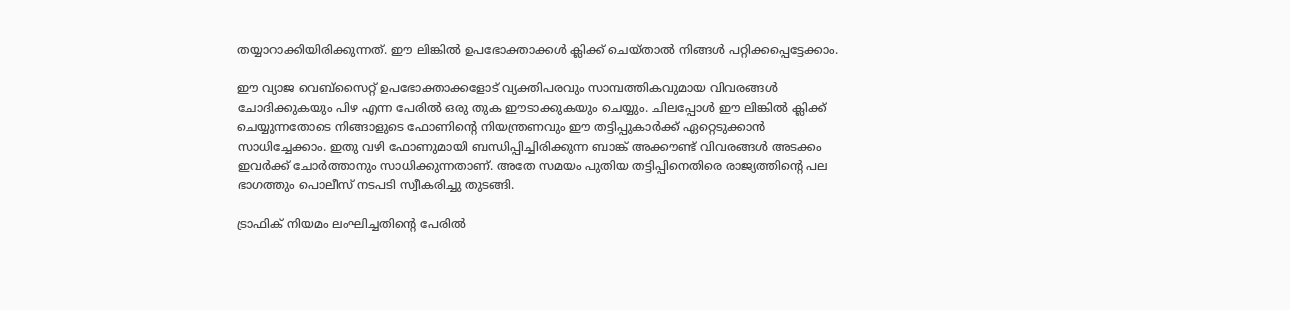തയ്യാറാക്കിയിരിക്കുന്നത്. ഈ ലിങ്കിൽ ഉപഭോക്താക്കൾ ക്ലിക്ക് ചെയ്താൽ നിങ്ങൾ പറ്റിക്കപ്പെട്ടേക്കാം.

ഈ വ്യാജ വെബ്സൈറ്റ് ഉപഭോക്താക്കളോട് വ്യക്തിപരവും സാമ്പത്തികവുമായ വിവരങ്ങൾ ചോദിക്കുകയും പിഴ എന്ന പേരിൽ ഒരു തുക ഈടാക്കുകയും ചെയ്യും. ചിലപ്പോൾ ഈ ലിങ്കിൽ ക്ലിക്ക് ചെയ്യുന്നതോടെ നിങ്ങാളുടെ ഫോണിന്റെ നിയന്ത്രണവും ഈ തട്ടിപ്പുകാർക്ക് ഏറ്റെടുക്കാൻ സാധിച്ചേക്കാം. ഇതു വഴി ഫോണുമായി ബന്ധിപ്പിച്ചിരിക്കുന്ന ബാങ്ക് അക്കൗണ്ട് വിവരങ്ങൾ അടക്കം ഇവർക്ക് ചോർത്താനും സാധിക്കുന്നതാണ്. അതേ സമയം പുതിയ തട്ടിപ്പിനെതിരെ രാജ്യത്തിന്റെ പല ഭാഗത്തും പൊലീസ് നടപടി സ്വീകരിച്ചു തുടങ്ങി.

ട്രാഫിക് നിയമം ലംഘിച്ചതിന്റെ പേരിൽ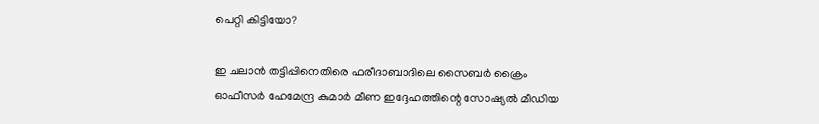പെറ്റി കിട്ടിയോ?

ഇ ചലാൻ തട്ടിപ്പിനെതിരെ ഫരീദാബാദിലെ സൈബർ ക്രൈം ഓഫീസർ ഹേമേന്ദ്ര കുമാർ മീണ ഇദ്ദേഹത്തിന്റെ സോഷ്യൽ മീഡിയ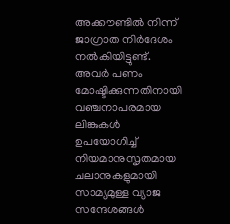അക്കൗണ്ടിൽ നിന്ന് ജാഗ്രാത നിർദേശം നൽകിയിട്ടുണ്ട്. അവർ പണം മോഷ്ടിക്കുന്നതിനായി വഞ്ചനാപരമായ ലിങ്കുകൾ ഉപയോഗിച്ച് നിയമാനുസൃതമായ ചലാനുകളുമായി സാമ്യമുള്ള വ്യാജ സന്ദേശങ്ങൾ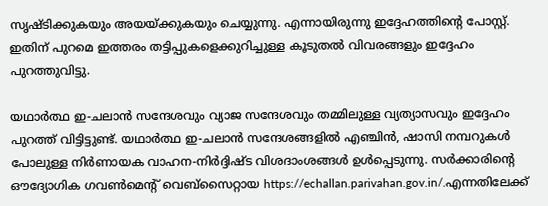സൃഷ്ടിക്കുകയും അയയ്ക്കുകയും ചെയ്യുന്നു. എന്നായിരുന്നു ഇദ്ദേഹത്തിന്റെ പോസ്റ്റ്. ഇതിന് പുറമെ ഇത്തരം തട്ടിപ്പുകളെക്കുറിച്ചുള്ള കൂടുതൽ വിവരങ്ങളും ഇദ്ദേഹം പുറത്തുവിട്ടു.

യഥാർത്ഥ ഇ-ചലാൻ സന്ദേശവും വ്യാജ സന്ദേശവും തമ്മിലുള്ള വ്യത്യാസവും ഇദ്ദേഹം പുറത്ത് വിട്ടിട്ടുണ്ട്. യഥാർത്ഥ ഇ-ചലാൻ സന്ദേശങ്ങളിൽ എഞ്ചിൻ, ഷാസി നമ്പറുകൾ പോലുള്ള നിർണായക വാഹന-നിർദ്ദിഷ്‌ട വിശദാംശങ്ങൾ ഉൾപ്പെടുന്നു. സർക്കാരിന്റെ ഔദ്യോഗിക ഗവൺമെന്റ് വെബ്സൈറ്റായ https://echallan.parivahan.gov.in/.എന്നതിലേക്ക്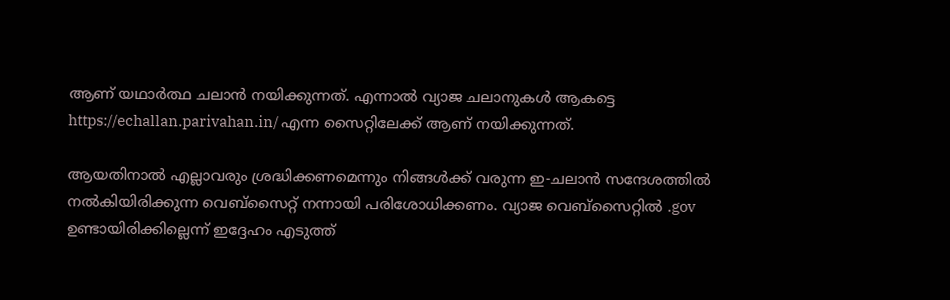ആണ് യഥാർത്ഥ ചലാൻ നയിക്കുന്നത്. എന്നാൽ വ്യാജ ചലാനുകൾ ആകട്ടെ https://echallan.parivahan.in/ എന്ന സൈറ്റിലേക്ക് ആണ് നയിക്കുന്നത്.

ആയതിനാൽ എല്ലാവരും ശ്രദ്ധിക്കണമെന്നും നിങ്ങൾക്ക് വരുന്ന ഇ-ചലാൻ സന്ദേശത്തിൽ നൽകിയിരിക്കുന്ന വെബ്സൈറ്റ് നന്നായി പരിശോധിക്കണം. വ്യാജ വെബ്സൈറ്റിൽ .gov ഉണ്ടായിരിക്കില്ലെന്ന് ഇദ്ദേഹം എടുത്ത്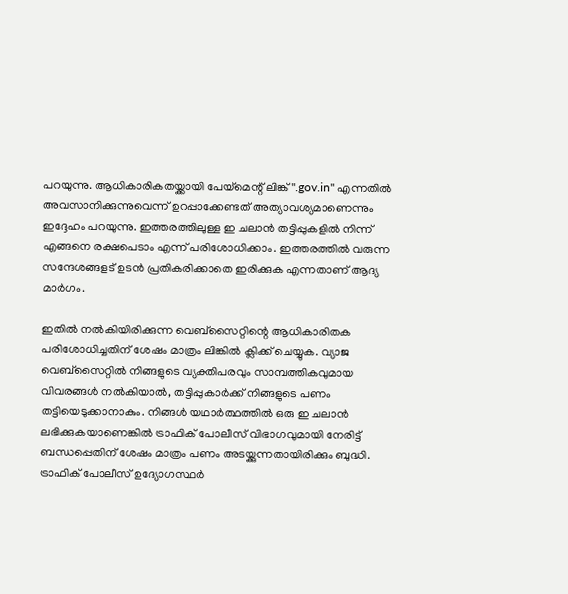പറയുന്നു. ആധികാരികതയ്ക്കായി പേയ്‌മെന്റ് ലിങ്ക് ".gov.in" എന്നതിൽ അവസാനിക്കുന്നുവെന്ന് ഉറപ്പാക്കേണ്ടത് അത്യാവശ്യമാണെന്നും ഇദ്ദേഹം പറയുന്നു. ഇത്തരത്തിലുള്ള ഇ ചലാൻ തട്ടിപ്പുകളിൽ നിന്ന് എങ്ങനെ രക്ഷപെടാം എന്ന് പരിശോധിക്കാം. ഇത്തരത്തിൽ വരുന്ന സന്ദേശങ്ങളട് ഉടൻ പ്രതികരിക്കാതെ ഇരിക്കുക എന്നതാണ് ആദ്യ മാർഗം.

ഇതിൽ നൽകിയിരിക്കുന്ന വെബ്സൈറ്റിന്റെ ആധികാരിതക പരിശോധിച്ചതിന് ശേഷം മാത്രം ലിങ്കിൽ ക്ലിക്ക് ചെയ്യുക. വ്യാജ വെബ്‌സൈറ്റിൽ നിങ്ങളുടെ വ്യക്തിപരവും സാമ്പത്തികവുമായ വിവരങ്ങൾ നൽകിയാൽ, തട്ടിപ്പുകാർക്ക് നിങ്ങളുടെ പണം തട്ടിയെടുക്കാനാകും. നിങ്ങൾ യഥാർത്ഥത്തിൽ ഒരു ഇ ചലാൻ ലഭിക്കുകയാണെങ്കിൽ ട്രാഫിക് പോലീസ് വിഭാഗവുമായി നേരിട്ട് ബന്ധപ്പെതിന് ശേഷം മാത്രം പണം അടയ്ക്കുന്നതായിരിക്കും ബുദ്ധി. ട്രാഫിക് പോലീസ് ഉദ്യോഗസ്ഥർ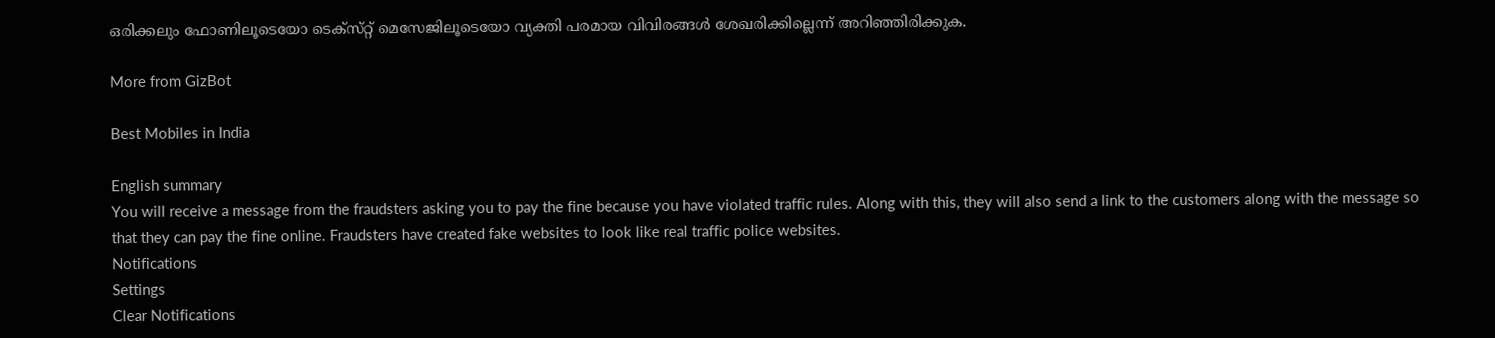ഒരിക്കലും ഫോണിലൂടെയോ ടെക്‌സ്‌റ്റ് മെസേജിലൂടെയോ വ്യക്തി പരമായ വിവിരങ്ങൾ ശേഖരിക്കില്ലെന്ന് അറിഞ്ഞിരിക്കുക.

More from GizBot

Best Mobiles in India

English summary
You will receive a message from the fraudsters asking you to pay the fine because you have violated traffic rules. Along with this, they will also send a link to the customers along with the message so that they can pay the fine online. Fraudsters have created fake websites to look like real traffic police websites.
Notifications
Settings
Clear Notifications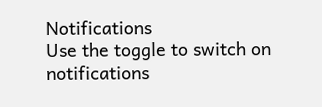Notifications
Use the toggle to switch on notifications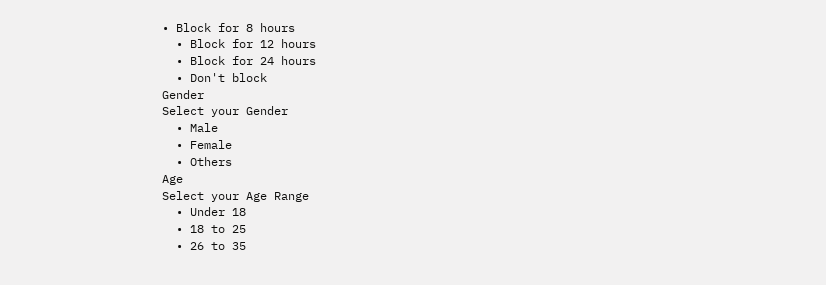• Block for 8 hours
  • Block for 12 hours
  • Block for 24 hours
  • Don't block
Gender
Select your Gender
  • Male
  • Female
  • Others
Age
Select your Age Range
  • Under 18
  • 18 to 25
  • 26 to 35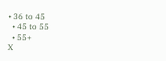• 36 to 45
  • 45 to 55
  • 55+
X